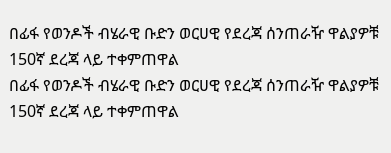በፊፋ የወንዶች ብሄራዊ ቡድን ወርሀዊ የደረጃ ሰንጠራዥ ዋልያዎቹ 150ኛ ደረጃ ላይ ተቀምጠዋል
በፊፋ የወንዶች ብሄራዊ ቡድን ወርሀዊ የደረጃ ሰንጠራዥ ዋልያዎቹ 150ኛ ደረጃ ላይ ተቀምጠዋል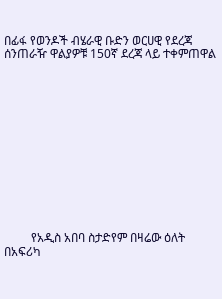በፊፋ የወንዶች ብሄራዊ ቡድን ወርሀዊ የደረጃ ሰንጠራዥ ዋልያዎቹ 150ኛ ደረጃ ላይ ተቀምጠዋል













         የአዲስ አበባ ስታድየም በዛሬው ዕለት በአፍሪካ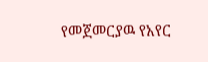የመጀመርያዉ የአየር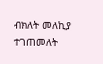ብክለት መለኪያ ተገጠመለት